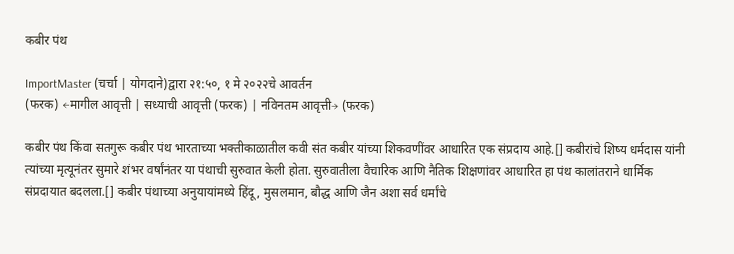कबीर पंथ

ImportMaster (चर्चा | योगदाने)द्वारा २१:५०, १ मे २०२२चे आवर्तन
(फरक) ←मागील आवृत्ती | सध्याची आवृत्ती (फरक) | नविनतम आवृत्ती→ (फरक)

कबीर पंथ किंवा सतगुरू कबीर पंथ भारताच्या भक्तीकाळातील कवी संत कबीर यांच्या शिकवणींवर आधारित एक संप्रदाय आहे.[] कबीरांचे शिष्य धर्मदास यांनी त्यांच्या मृत्यूनंतर सुमारे शंभर वर्षांनंतर या पंथाची सुरुवात केली होता. सुरुवातीला वैचारिक आणि नैतिक शिक्षणांवर आधारित हा पंथ कालांतराने धार्मिक संप्रदायात बदलला.[] कबीर पंथाच्या अनुयायांमध्ये हिंदू, मुसलमान, बौद्ध आणि जैन अशा सर्व धर्मांचे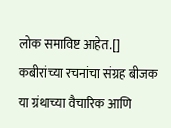लोक समाविष्ट आहेत.[] कबीरांच्या रचनांचा संग्रह बीजक या ग्रंथाच्या वैचारिक आणि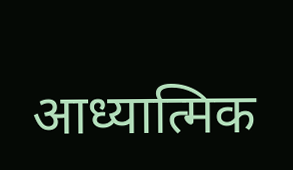आध्यात्मिक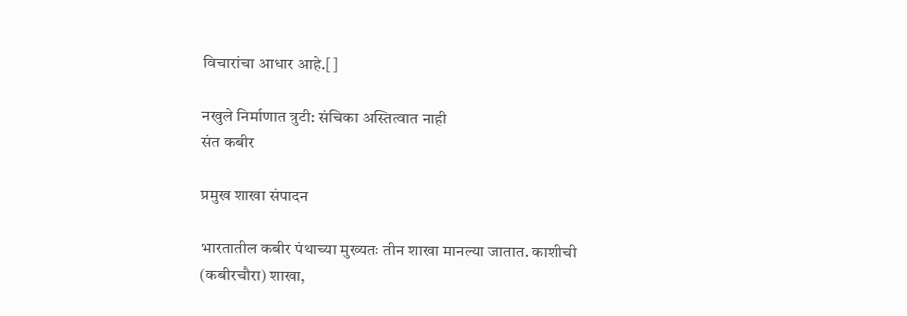विचारांचा आधार आहे.[]

नखुले निर्माणात त्रुटी: संचिका अस्तित्वात नाही
संत कबीर

प्रमुख शाखा संपादन

भारतातील कबीर पंथाच्या मुख्यतः तीन शाखा मानल्या जातात. काशीची (कबीरचौरा) शाखा,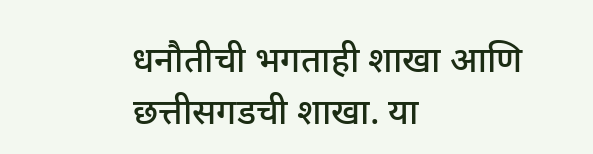धनौतीची भगताही शाखा आणि छत्तीसगडची शाखा. या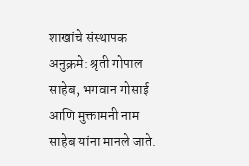शाखांचे संस्थापक अनुक्रमे: श्रृती गोपाल साहेब, भगवान गोसाई आणि मुक्तामनी नाम साहेब यांना मानले जाते.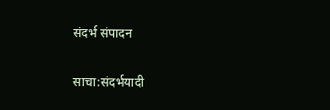संदर्भ संपादन

साचा:संदर्भयादी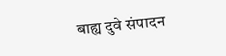बाह्य दुवे संपादन